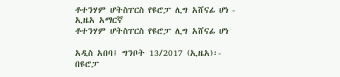ቶተንሃም ሆትስፐርስ የዩሮፓ ሊግ አሸናፊ ሆነ - ኢዜአ አማርኛ
ቶተንሃም ሆትስፐርስ የዩሮፓ ሊግ አሸናፊ ሆነ

አዲስ አበባ፤ ግንቦት 13/2017 (ኢዜአ)፡- በዩሮፓ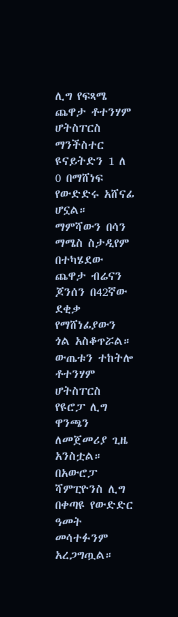ሊግ የፍጻሜ ጨዋታ ቶተንሃም ሆትስፐርስ ማንችስተር ዩናይትድን 1 ለ 0 በማሸነፍ የውድድሩ አሸናፊ ሆኗል።
ማምሻውን በሳን ማሜስ ስታዲየም በተካሄደው ጨዋታ ብሬናን ጆንሰን በ42ኛው ደቂቃ የማሸነፊያውን ጎል አስቆጥሯል።
ውጤቱን ተከትሎ ቶተንሃም ሆትስፐርስ የዩሮፓ ሊግ ዋንጫን ለመጀመሪያ ጊዜ አንስቷል። በአውሮፓ ሻምፒዮንስ ሊግ በቀጣዩ የውድድር ዓመት መሳተፉንም አረጋግጧል።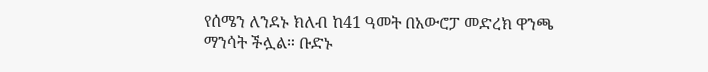የሰሜን ለንደኑ ክለብ ከ41 ዓመት በአውሮፓ መድረክ ዋንጫ ማንሳት ችሏል። ቡድኑ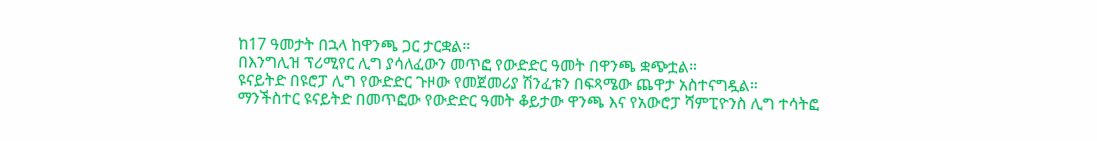ከ17 ዓመታት በኋላ ከዋንጫ ጋር ታርቋል።
በእንግሊዝ ፕሪሚየር ሊግ ያሳለፈውን መጥፎ የውድድር ዓመት በዋንጫ ቋጭቷል።
ዩናይትድ በዩሮፓ ሊግ የውድድር ጉዞው የመጀመሪያ ሽንፈቱን በፍጻሜው ጨዋታ አስተናግዷል።
ማንችስተር ዩናይትድ በመጥፎው የውድድር ዓመት ቆይታው ዋንጫ እና የአውሮፓ ሻምፒዮንስ ሊግ ተሳትፎ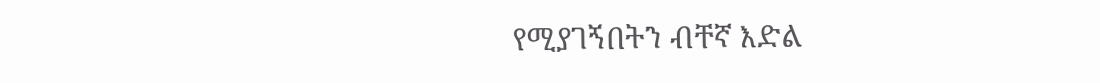የሚያገኝበትን ብቸኛ እድል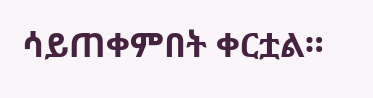ሳይጠቀምበት ቀርቷል።